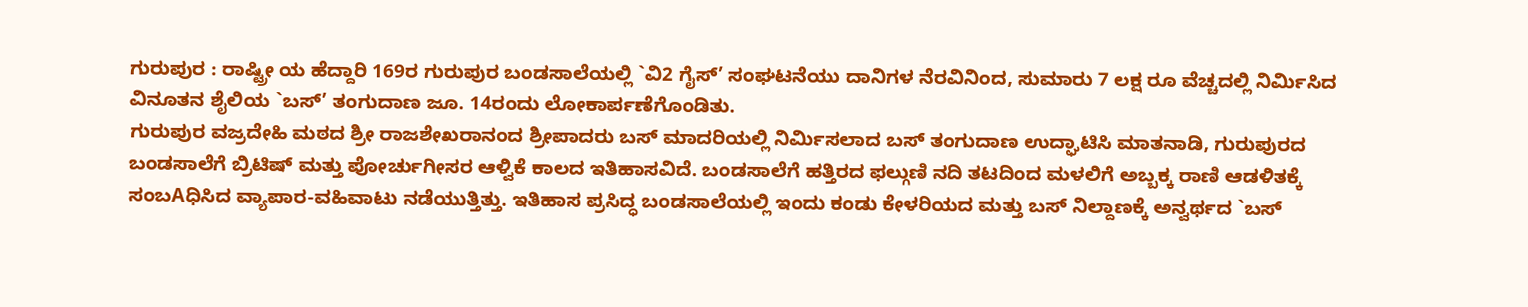ಗುರುಪುರ : ರಾಷ್ಟ್ರೀ ಯ ಹೆದ್ದಾರಿ 169ರ ಗುರುಪುರ ಬಂಡಸಾಲೆಯಲ್ಲಿ `ವಿ2 ಗೈಸ್’ ಸಂಘಟನೆಯು ದಾನಿಗಳ ನೆರವಿನಿಂದ, ಸುಮಾರು 7 ಲಕ್ಷ ರೂ ವೆಚ್ಚದಲ್ಲಿ ನಿರ್ಮಿಸಿದ ವಿನೂತನ ಶೈಲಿಯ `ಬಸ್’ ತಂಗುದಾಣ ಜೂ. 14ರಂದು ಲೋಕಾರ್ಪಣೆಗೊಂಡಿತು.
ಗುರುಪುರ ವಜ್ರದೇಹಿ ಮಠದ ಶ್ರೀ ರಾಜಶೇಖರಾನಂದ ಶ್ರೀಪಾದರು ಬಸ್ ಮಾದರಿಯಲ್ಲಿ ನಿರ್ಮಿಸಲಾದ ಬಸ್ ತಂಗುದಾಣ ಉದ್ಘಾಟಿಸಿ ಮಾತನಾಡಿ, ಗುರುಪುರದ ಬಂಡಸಾಲೆಗೆ ಬ್ರಿಟಿಷ್ ಮತ್ತು ಪೋರ್ಚುಗೀಸರ ಆಳ್ವಿಕೆ ಕಾಲದ ಇತಿಹಾಸವಿದೆ. ಬಂಡಸಾಲೆಗೆ ಹತ್ತಿರದ ಫಲ್ಗುಣಿ ನದಿ ತಟದಿಂದ ಮಳಲಿಗೆ ಅಬ್ಬಕ್ಕ ರಾಣಿ ಆಡಳಿತಕ್ಕೆ ಸಂಬAಧಿಸಿದ ವ್ಯಾಪಾರ-ವಹಿವಾಟು ನಡೆಯುತ್ತಿತ್ತು. ಇತಿಹಾಸ ಪ್ರಸಿದ್ಧ ಬಂಡಸಾಲೆಯಲ್ಲಿ ಇಂದು ಕಂಡು ಕೇಳರಿಯದ ಮತ್ತು ಬಸ್ ನಿಲ್ದಾಣಕ್ಕೆ ಅನ್ವರ್ಥದ `ಬಸ್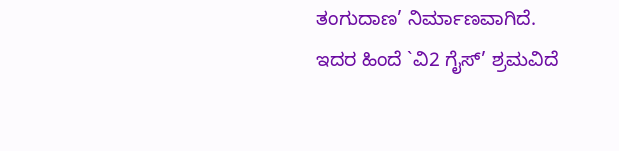ತಂಗುದಾಣ’ ನಿರ್ಮಾಣವಾಗಿದೆ. ಇದರ ಹಿಂದೆ `ವಿ2 ಗೈಸ್’ ಶ್ರಮವಿದೆ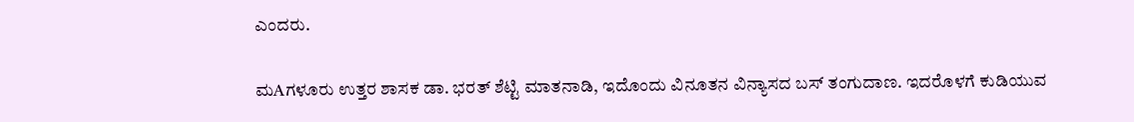ಎಂದರು.

ಮAಗಳೂರು ಉತ್ತರ ಶಾಸಕ ಡಾ. ಭರತ್ ಶೆಟ್ಟಿ ಮಾತನಾಡಿ, ಇದೊಂದು ವಿನೂತನ ವಿನ್ಯಾಸದ ಬಸ್ ತಂಗುದಾಣ. ಇದರೊಳಗೆ ಕುಡಿಯುವ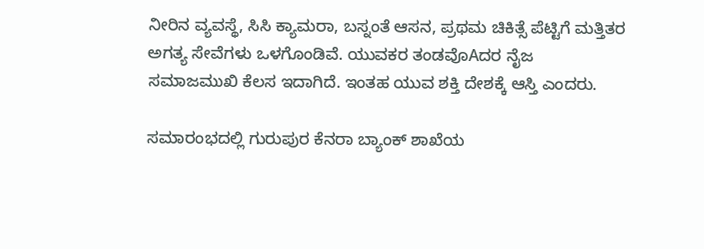ನೀರಿನ ವ್ಯವಸ್ಥೆ, ಸಿಸಿ ಕ್ಯಾಮರಾ, ಬಸ್ನಂತೆ ಆಸನ, ಪ್ರಥಮ ಚಿಕಿತ್ಸೆ ಪೆಟ್ಟಿಗೆ ಮತ್ತಿತರ ಅಗತ್ಯ ಸೇವೆಗಳು ಒಳಗೊಂಡಿವೆ. ಯುವಕರ ತಂಡವೊAದರ ನೈಜ ಸಮಾಜಮುಖಿ ಕೆಲಸ ಇದಾಗಿದೆ. ಇಂತಹ ಯುವ ಶಕ್ತಿ ದೇಶಕ್ಕೆ ಆಸ್ತಿ ಎಂದರು.

ಸಮಾರಂಭದಲ್ಲಿ ಗುರುಪುರ ಕೆನರಾ ಬ್ಯಾಂಕ್ ಶಾಖೆಯ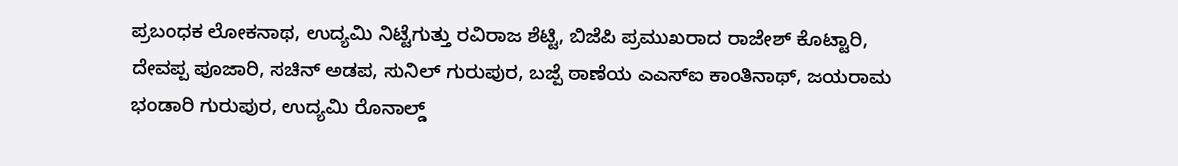ಪ್ರಬಂಧಕ ಲೋಕನಾಥ, ಉದ್ಯಮಿ ನಿಟ್ಟೆಗುತ್ತು ರವಿರಾಜ ಶೆಟ್ಟಿ, ಬಿಜೆಪಿ ಪ್ರಮುಖರಾದ ರಾಜೇಶ್ ಕೊಟ್ಟಾರಿ, ದೇವಪ್ಪ ಪೂಜಾರಿ, ಸಚಿನ್ ಅಡಪ, ಸುನಿಲ್ ಗುರುಪುರ, ಬಜ್ಪೆ ಠಾಣೆಯ ಎಎಸ್ಐ ಕಾಂತಿನಾಥ್, ಜಯರಾಮ ಭಂಡಾರಿ ಗುರುಪುರ, ಉದ್ಯಮಿ ರೊನಾಲ್ಡ್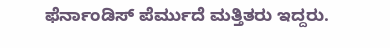ಫೆರ್ನಾಂಡಿಸ್ ಪೆರ್ಮುದೆ ಮತ್ತಿತರು ಇದ್ದರು.